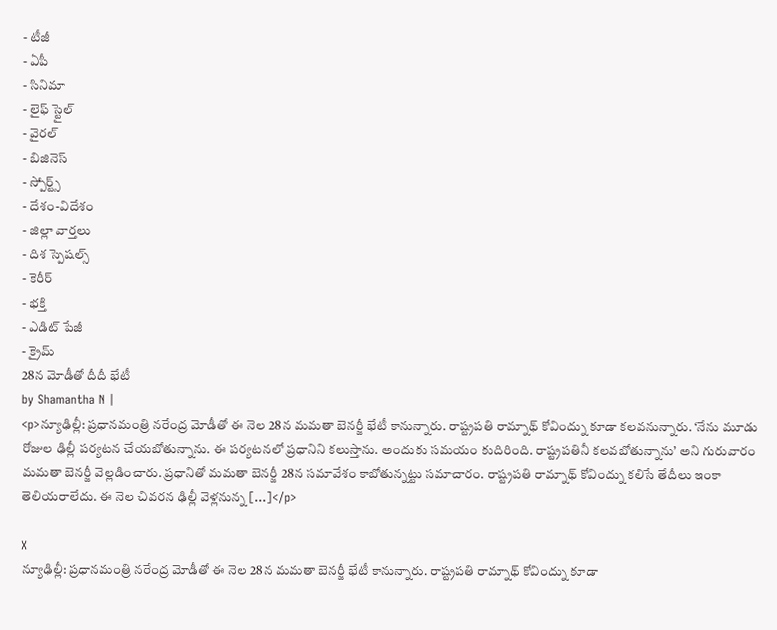- టీజీ
- ఏపీ
- సినిమా
- లైఫ్ స్టైల్
- వైరల్
- బిజినెస్
- స్పోర్ట్స్
- దేశం-విదేశం
- జిల్లా వార్తలు
- దిశ స్పెషల్స్
- కెరీర్
- భక్తి
- ఎడిట్ పేజీ
- క్రైమ్
28న మోడీతో దీదీ భేటీ
by Shamantha N |
<p>న్యూఢిల్లీ: ప్రధానమంత్రి నరేంద్ర మోడీతో ఈ నెల 28న మమతా బెనర్జీ భేటీ కానున్నారు. రాష్ట్రపతి రామ్నాథ్ కోవింద్ను కూడా కలవనున్నారు. ‘నేను మూడు రోజుల ఢిల్లీ పర్యటన చేయబోతున్నాను. ఈ పర్యటనలో ప్రధానిని కలుస్తాను. అందుకు సమయం కుదిరింది. రాష్ట్రపతినీ కలవబోతున్నాను’ అని గురువారం మమతా బెనర్జీ వెల్లడించారు. ప్రధానితో మమతా బెనర్జీ 28న సమావేశం కాబోతున్నట్టు సమాచారం. రాష్ట్రపతి రామ్నాథ్ కోవింద్ను కలిసే తేదీలు ఇంకా తెలియరాలేదు. ఈ నెల చివరన ఢిల్లీ వెళ్లనున్న […]</p>

X
న్యూఢిల్లీ: ప్రధానమంత్రి నరేంద్ర మోడీతో ఈ నెల 28న మమతా బెనర్జీ భేటీ కానున్నారు. రాష్ట్రపతి రామ్నాథ్ కోవింద్ను కూడా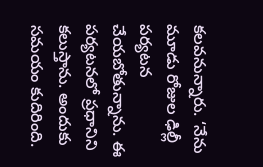కలవనున్నారు. ‘నేను మూడు రోజుల ఢిల్లీ పర్యటన చేయబోతున్నాను. ఈ పర్యటనలో ప్రధానిని కలుస్తాను. అందుకు సమయం కుదిరింది.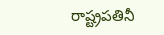రాష్ట్రపతినీ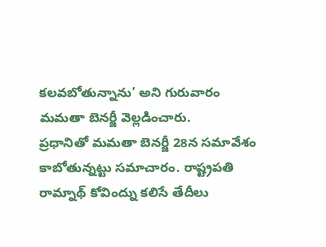కలవబోతున్నాను’ అని గురువారం మమతా బెనర్జీ వెల్లడించారు.
ప్రధానితో మమతా బెనర్జీ 28న సమావేశం కాబోతున్నట్టు సమాచారం. రాష్ట్రపతి రామ్నాథ్ కోవింద్ను కలిసే తేదీలు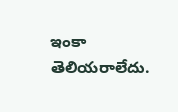ఇంకా తెలియరాలేదు.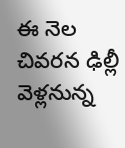ఈ నెల చివరన ఢిల్లీ వెళ్లనున్న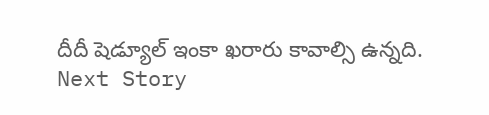దీదీ షెడ్యూల్ ఇంకా ఖరారు కావాల్సి ఉన్నది.
Next Story